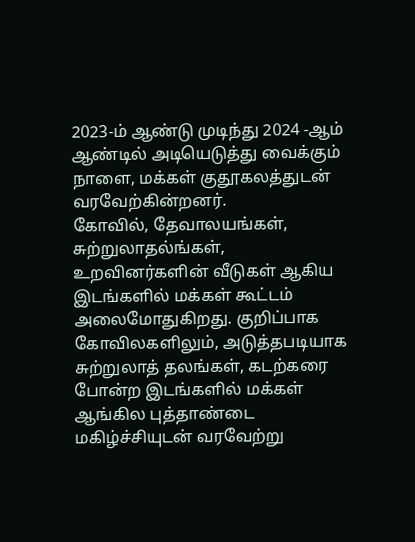2023-ம் ஆண்டு முடிந்து 2024 -ஆம் ஆண்டில் அடியெடுத்து வைக்கும் நாளை, மக்கள் குதூகலத்துடன் வரவேற்கின்றனர்.
கோவில், தேவாலயங்கள், சுற்றுலாதல்ங்கள், உறவினர்களின் வீடுகள் ஆகிய இடங்களில் மக்கள் கூட்டம் அலைமோதுகிறது. குறிப்பாக கோவிலகளிலும், அடுத்தபடியாக சுற்றுலாத் தலங்கள், கடற்கரை போன்ற இடங்களில் மக்கள் ஆங்கில புத்தாண்டை மகிழ்ச்சியுடன் வரவேற்று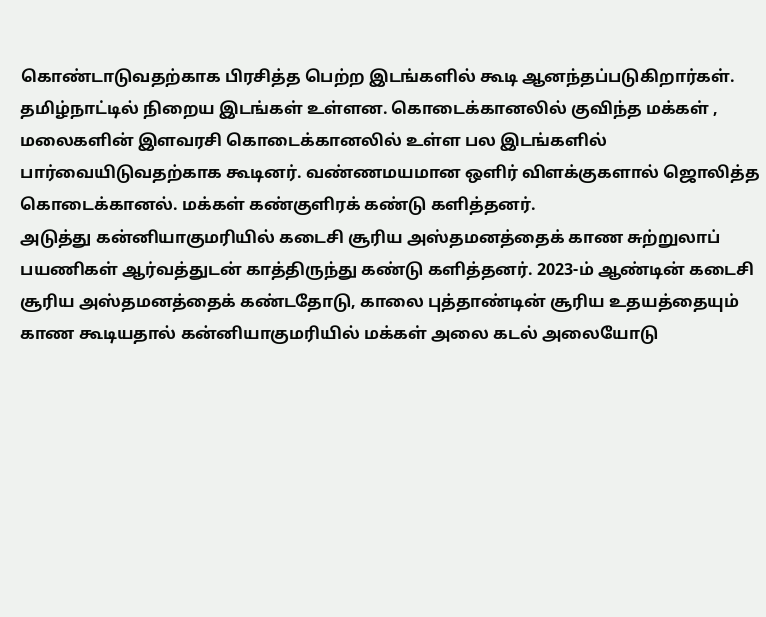கொண்டாடுவதற்காக பிரசித்த பெற்ற இடங்களில் கூடி ஆனந்தப்படுகிறார்கள்.
தமிழ்நாட்டில் நிறைய இடங்கள் உள்ளன. கொடைக்கானலில் குவிந்த மக்கள் , மலைகளின் இளவரசி கொடைக்கானலில் உள்ள பல இடங்களில் பார்வையிடுவதற்காக கூடினர். வண்ணமயமான ஒளிர் விளக்குகளால் ஜொலித்த கொடைக்கானல். மக்கள் கண்குளிரக் கண்டு களித்தனர்.
அடுத்து கன்னியாகுமரியில் கடைசி சூரிய அஸ்தமனத்தைக் காண சுற்றுலாப் பயணிகள் ஆர்வத்துடன் காத்திருந்து கண்டு களித்தனர். 2023-ம் ஆண்டின் கடைசி சூரிய அஸ்தமனத்தைக் கண்டதோடு, காலை புத்தாண்டின் சூரிய உதயத்தையும் காண கூடியதால் கன்னியாகுமரியில் மக்கள் அலை கடல் அலையோடு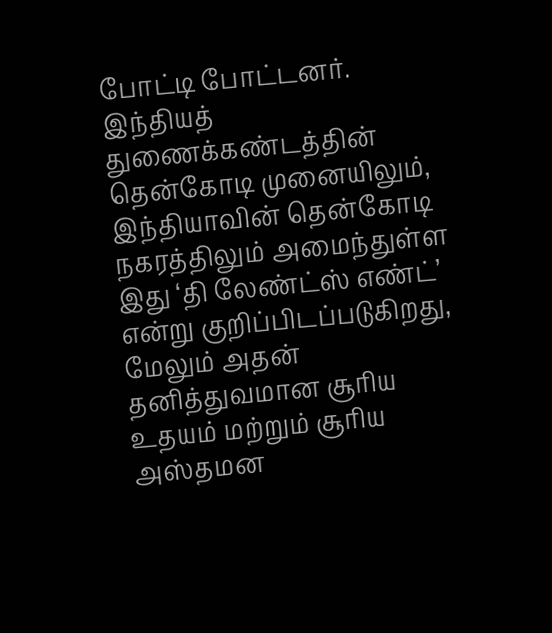போட்டி போட்டனர்.
இந்தியத் துணைக்கண்டத்தின் தென்கோடி முனையிலும், இந்தியாவின் தென்கோடி நகரத்திலும் அமைந்துள்ள இது ‘தி லேண்ட்ஸ் எண்ட்’ என்று குறிப்பிடப்படுகிறது, மேலும் அதன் தனித்துவமான சூரிய உதயம் மற்றும் சூரிய அஸ்தமன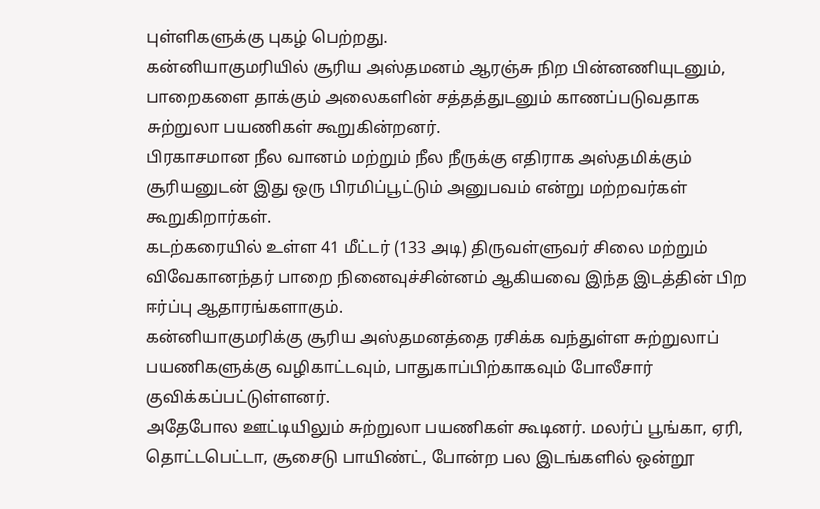புள்ளிகளுக்கு புகழ் பெற்றது.
கன்னியாகுமரியில் சூரிய அஸ்தமனம் ஆரஞ்சு நிற பின்னணியுடனும், பாறைகளை தாக்கும் அலைகளின் சத்தத்துடனும் காணப்படுவதாக சுற்றுலா பயணிகள் கூறுகின்றனர்.
பிரகாசமான நீல வானம் மற்றும் நீல நீருக்கு எதிராக அஸ்தமிக்கும் சூரியனுடன் இது ஒரு பிரமிப்பூட்டும் அனுபவம் என்று மற்றவர்கள் கூறுகிறார்கள்.
கடற்கரையில் உள்ள 41 மீட்டர் (133 அடி) திருவள்ளுவர் சிலை மற்றும் விவேகானந்தர் பாறை நினைவுச்சின்னம் ஆகியவை இந்த இடத்தின் பிற ஈர்ப்பு ஆதாரங்களாகும்.
கன்னியாகுமரிக்கு சூரிய அஸ்தமனத்தை ரசிக்க வந்துள்ள சுற்றுலாப் பயணிகளுக்கு வழிகாட்டவும், பாதுகாப்பிற்காகவும் போலீசார் குவிக்கப்பட்டுள்ளனர்.
அதேபோல ஊட்டியிலும் சுற்றுலா பயணிகள் கூடினர். மலர்ப் பூங்கா, ஏரி, தொட்டபெட்டா, சூசைடு பாயிண்ட், போன்ற பல இடங்களில் ஒன்றூ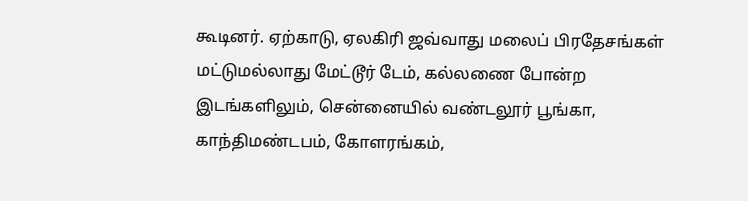கூடினர். ஏற்காடு, ஏலகிரி ஜவ்வாது மலைப் பிரதேசங்கள் மட்டுமல்லாது மேட்டூர் டேம், கல்லணை போன்ற இடங்களிலும், சென்னையில் வண்டலூர் பூங்கா, காந்திமண்டபம், கோளரங்கம்,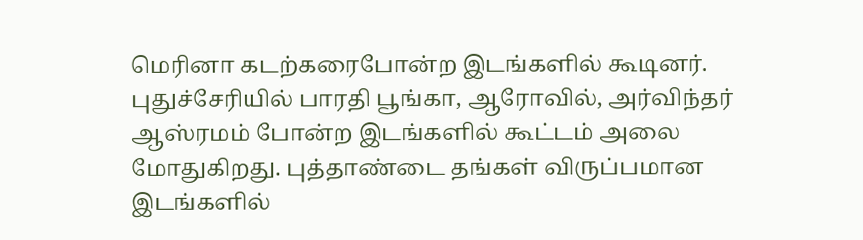மெரினா கடற்கரைபோன்ற இடங்களில் கூடினர்.
புதுச்சேரியில் பாரதி பூங்கா, ஆரோவில், அர்விந்தர் ஆஸ்ரமம் போன்ற இடங்களில் கூட்டம் அலை மோதுகிறது. புத்தாண்டை தங்கள் விருப்பமான இடங்களில்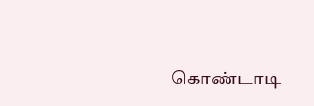கொண்டாடி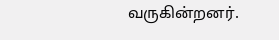வருகின்றனர்.